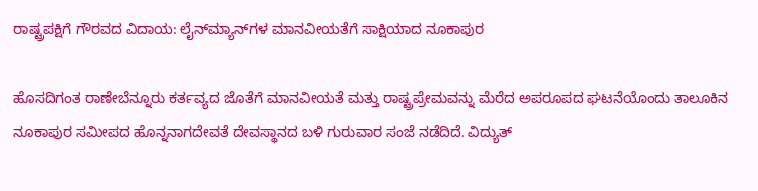ರಾಷ್ಟ್ರಪಕ್ಷಿಗೆ ಗೌರವದ ವಿದಾಯ: ಲೈನ್‌ಮ್ಯಾನ್‌ಗಳ ಮಾನವೀಯತೆಗೆ ಸಾಕ್ಷಿಯಾದ ನೂಕಾಪುರ

ಹೊಸದಿಗಂತ ರಾಣೇಬೆನ್ನೂರು ಕರ್ತವ್ಯದ ಜೊತೆಗೆ ಮಾನವೀಯತೆ ಮತ್ತು ರಾಷ್ಟ್ರಪ್ರೇಮವನ್ನು ಮೆರೆದ ಅಪರೂಪದ ಘಟನೆಯೊಂದು ತಾಲೂಕಿನ ನೂಕಾಪುರ ಸಮೀಪದ ಹೊನ್ನನಾಗದೇವತೆ ದೇವಸ್ಥಾನದ ಬಳಿ ಗುರುವಾರ ಸಂಜೆ ನಡೆದಿದೆ. ವಿದ್ಯುತ್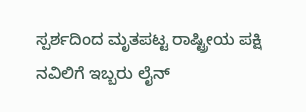ಸ್ಪರ್ಶದಿಂದ ಮೃತಪಟ್ಟ ರಾಷ್ಟ್ರೀಯ ಪಕ್ಷಿ ನವಿಲಿಗೆ ಇಬ್ಬರು ಲೈನ್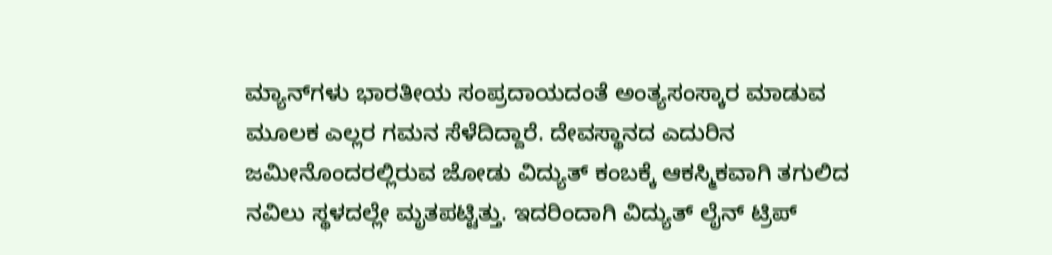ಮ್ಯಾನ್‌ಗಳು ಭಾರತೀಯ ಸಂಪ್ರದಾಯದಂತೆ ಅಂತ್ಯಸಂಸ್ಕಾರ ಮಾಡುವ ಮೂಲಕ ಎಲ್ಲರ ಗಮನ ಸೆಳೆದಿದ್ದಾರೆ. ದೇವಸ್ಥಾನದ ಎದುರಿನ ಜಮೀನೊಂದರಲ್ಲಿರುವ ಜೋಡು ವಿದ್ಯುತ್ ಕಂಬಕ್ಕೆ ಆಕಸ್ಮಿಕವಾಗಿ ತಗುಲಿದ ನವಿಲು ಸ್ಥಳದಲ್ಲೇ ಮೃತಪಟ್ಟಿತ್ತು. ಇದರಿಂದಾಗಿ ವಿದ್ಯುತ್ ಲೈನ್ ಟ್ರಿಪ್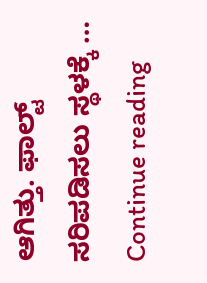ಆಗಿತ್ತು. ಫಾಲ್ಟ್ ಸರಿಪಡಿಸಲು ಸ್ಥಳಕ್ಕೆ … Continue reading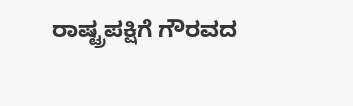ರಾಷ್ಟ್ರಪಕ್ಷಿಗೆ ಗೌರವದ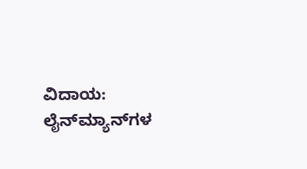ವಿದಾಯ: ಲೈನ್‌ಮ್ಯಾನ್‌ಗಳ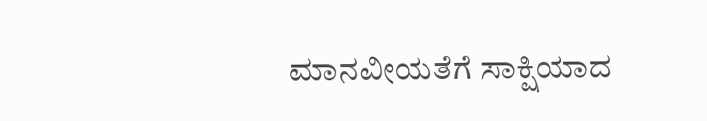ಮಾನವೀಯತೆಗೆ ಸಾಕ್ಷಿಯಾದ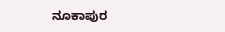ನೂಕಾಪುರ